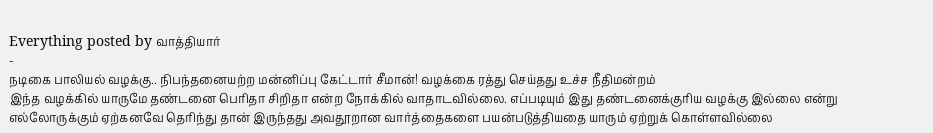Everything posted by வாத்தியார்
-
நடிகை பாலியல் வழக்கு.. நிபந்தனையற்ற மன்னிப்பு கேட்டார் சீமான்! வழக்கை ரத்து செய்தது உச்ச நீதிமன்றம்
இந்த வழக்கில் யாருமே தண்டனை பெரிதா சிறிதா என்ற நோக்கில் வாதாடவில்லை. எப்படியும் இது தண்டனைக்குரிய வழக்கு இல்லை என்று எல்லோருக்கும் ஏற்கனவே தெரிந்து தான் இருந்தது அவதூறான வார்த்தைகளை பயன்படுத்தியதை யாரும் ஏற்றுக் கொள்ளவில்லை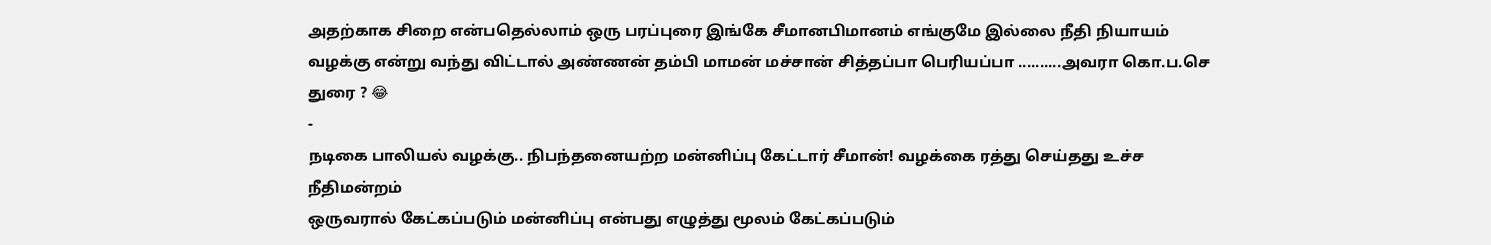அதற்காக சிறை என்பதெல்லாம் ஒரு பரப்புரை இங்கே சீமானபிமானம் எங்குமே இல்லை நீதி நியாயம் வழக்கு என்று வந்து விட்டால் அண்ணன் தம்பி மாமன் மச்சான் சித்தப்பா பெரியப்பா ..........அவரா கொ.ப.செ துரை ? 😂
-
நடிகை பாலியல் வழக்கு.. நிபந்தனையற்ற மன்னிப்பு கேட்டார் சீமான்! வழக்கை ரத்து செய்தது உச்ச நீதிமன்றம்
ஒருவரால் கேட்கப்படும் மன்னிப்பு என்பது எழுத்து மூலம் கேட்கப்படும்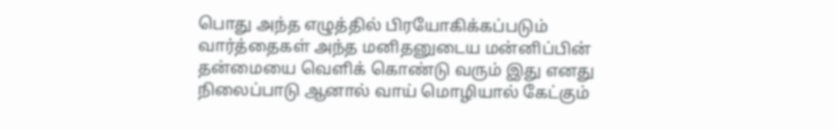பொது அந்த எழுத்தில் பிரயோகிக்கப்படும் வார்த்தைகள் அந்த மனிதனுடைய மன்னிப்பின் தன்மையை வெளிக் கொண்டு வரும் இது எனது நிலைப்பாடு ஆனால் வாய் மொழியால் கேட்கும்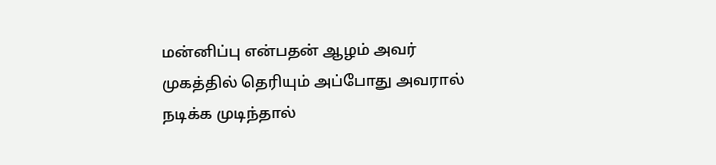மன்னிப்பு என்பதன் ஆழம் அவர் முகத்தில் தெரியும் அப்போது அவரால் நடிக்க முடிந்தால்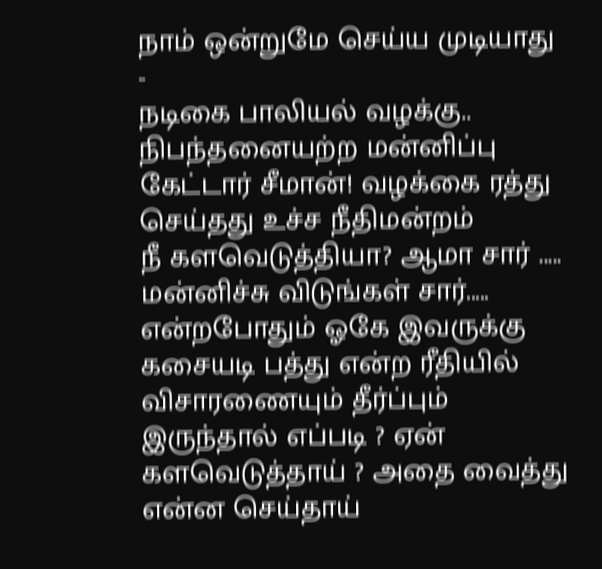நாம் ஒன்றுமே செய்ய முடியாது
-
நடிகை பாலியல் வழக்கு.. நிபந்தனையற்ற மன்னிப்பு கேட்டார் சீமான்! வழக்கை ரத்து செய்தது உச்ச நீதிமன்றம்
நீ களவெடுத்தியா? ஆமா சார் ..... மன்னிச்சு விடுங்கள் சார்..... என்றபோதும் ஓகே இவருக்கு கசையடி பத்து என்ற ரீதியில் விசாரணையும் தீர்ப்பும் இருந்தால் எப்படி ? ஏன் களவெடுத்தாய் ? அதை வைத்து என்ன செய்தாய்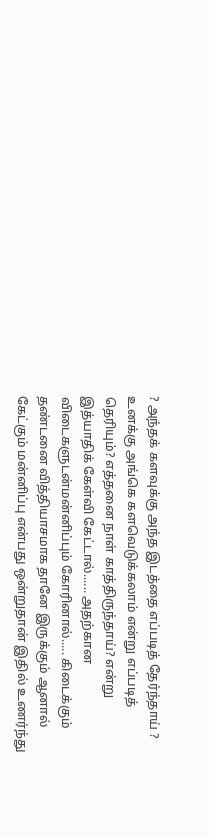? அந்தக் களவுக்கு அந்த இடத்தை எப்படித் தேர்ந்தாய் ? உனக்கு அங்கெ களவெடுக்கலாம் என்று எப்படித் தெரியும்? எத்தனை நாள் காத்திருந்தாய்? என்று இத்யாதிக் கேள்வி கேட்டால்...... அதற்கான விடைகளுடன்மன்னிப்பும் கோரினால்..... கிடைக்கும் தண்டனை வித்தியாசமாக தானே இருக்கும் ஆனால் கேட்கும் மன்னிப்பு என்பது ஒன்றுதான் இதில் உணர்ந்து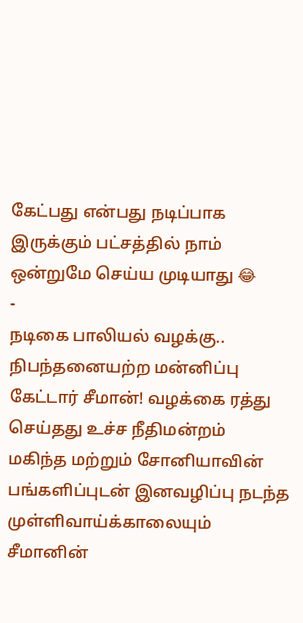கேட்பது என்பது நடிப்பாக இருக்கும் பட்சத்தில் நாம் ஒன்றுமே செய்ய முடியாது 😂
-
நடிகை பாலியல் வழக்கு.. நிபந்தனையற்ற மன்னிப்பு கேட்டார் சீமான்! வழக்கை ரத்து செய்தது உச்ச நீதிமன்றம்
மகிந்த மற்றும் சோனியாவின் பங்களிப்புடன் இனவழிப்பு நடந்த முள்ளிவாய்க்காலையும் சீமானின்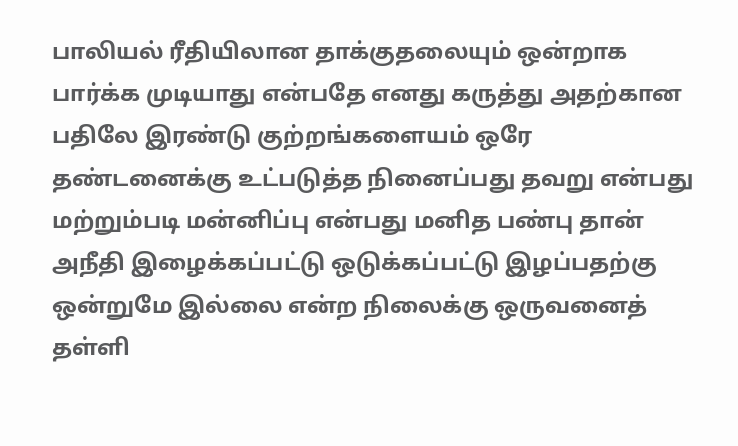பாலியல் ரீதியிலான தாக்குதலையும் ஒன்றாக பார்க்க முடியாது என்பதே எனது கருத்து அதற்கான பதிலே இரண்டு குற்றங்களையம் ஒரே தண்டனைக்கு உட்படுத்த நினைப்பது தவறு என்பது மற்றும்படி மன்னிப்பு என்பது மனித பண்பு தான் அநீதி இழைக்கப்பட்டு ஒடுக்கப்பட்டு இழப்பதற்கு ஒன்றுமே இல்லை என்ற நிலைக்கு ஒருவனைத் தள்ளி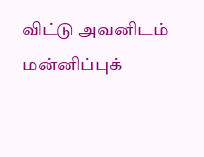விட்டு அவனிடம் மன்னிப்புக்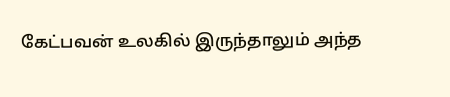கேட்பவன் உலகில் இருந்தாலும் அந்த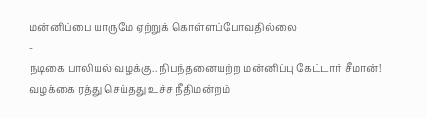மன்னிப்பை யாருமே ஏற்றுக் கொள்ளப்போவதில்லை
-
நடிகை பாலியல் வழக்கு.. நிபந்தனையற்ற மன்னிப்பு கேட்டார் சீமான்! வழக்கை ரத்து செய்தது உச்ச நீதிமன்றம்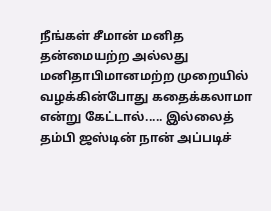நீங்கள் சீமான் மனித தன்மையற்ற அல்லது மனிதாபிமானமற்ற முறையில் வழக்கின்போது கதைக்கலாமா என்று கேட்டால்..... இல்லைத் தம்பி ஜஸ்டின் நான் அப்படிச்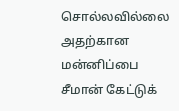சொல்லவில்லை அதற்கான மன்னிப்பை சீமான் கேட்டுக்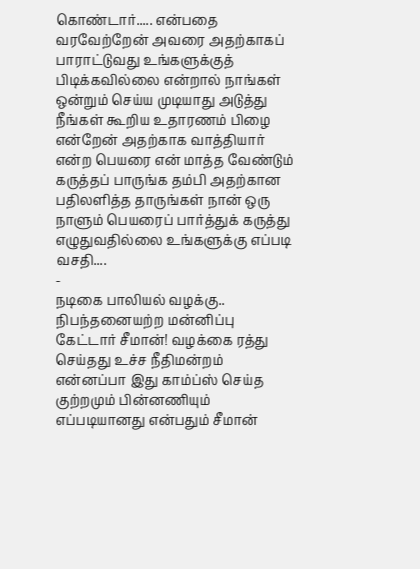கொண்டார்..... என்பதை வரவேற்றேன் அவரை அதற்காகப் பாராட்டுவது உங்களுக்குத் பிடிக்கவில்லை என்றால் நாங்கள் ஒன்றும் செய்ய முடியாது அடுத்து நீங்கள் கூறிய உதாரணம் பிழை என்றேன் அதற்காக வாத்தியார் என்ற பெயரை என் மாத்த வேண்டும் கருத்தப் பாருங்க தம்பி அதற்கான பதிலளித்த தாருங்கள் நான் ஒரு நாளும் பெயரைப் பார்த்துக் கருத்து எழுதுவதில்லை உங்களுக்கு எப்படி வசதி....
-
நடிகை பாலியல் வழக்கு.. நிபந்தனையற்ற மன்னிப்பு கேட்டார் சீமான்! வழக்கை ரத்து செய்தது உச்ச நீதிமன்றம்
என்னப்பா இது காம்ப்ஸ் செய்த குற்றமும் பின்னணியும் எப்படியானது என்பதும் சீமான்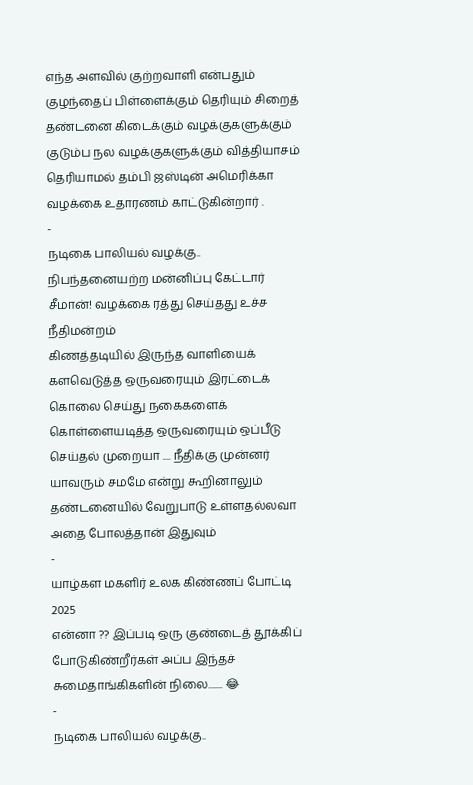எந்த அளவில் குற்றவாளி என்பதும் குழந்தைப் பிள்ளைக்கும் தெரியும் சிறைத் தண்டனை கிடைக்கும் வழக்குகளுக்கும் குடும்ப நல வழக்குகளுக்கும் வித்தியாசம் தெரியாமல் தம்பி ஜஸ்டின் அமெரிக்கா வழக்கை உதாரணம் காட்டுகின்றார் .
-
நடிகை பாலியல் வழக்கு.. நிபந்தனையற்ற மன்னிப்பு கேட்டார் சீமான்! வழக்கை ரத்து செய்தது உச்ச நீதிமன்றம்
கிணத்தடியில் இருந்த வாளியைக் களவெடுத்த ஒருவரையும் இரட்டைக் கொலை செய்து நகைகளைக் கொள்ளையடித்த ஒருவரையும் ஒப்பீடு செய்தல் முறையா .... நீதிக்கு முன்னர் யாவரும் சமமே என்று கூறினாலும் தண்டனையில் வேறுபாடு உள்ளதல்லவா அதை போலத்தான் இதுவும்
-
யாழ்கள மகளிர் உலக கிண்ணப் போட்டி 2025
என்னா ?? இப்படி ஒரு குண்டைத் தூக்கிப் போடுகிண்றீர்கள் அப்ப இந்தச் சுமைதாங்கிகளின் நிலை....... 😂
-
நடிகை பாலியல் வழக்கு..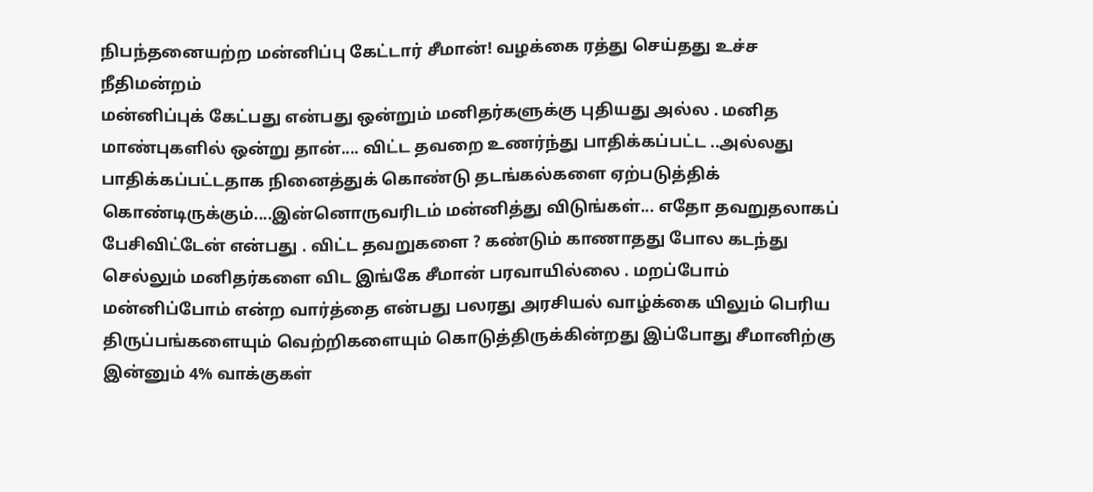நிபந்தனையற்ற மன்னிப்பு கேட்டார் சீமான்! வழக்கை ரத்து செய்தது உச்ச நீதிமன்றம்
மன்னிப்புக் கேட்பது என்பது ஒன்றும் மனிதர்களுக்கு புதியது அல்ல . மனித மாண்புகளில் ஒன்று தான்.... விட்ட தவறை உணர்ந்து பாதிக்கப்பட்ட ..அல்லது பாதிக்கப்பட்டதாக நினைத்துக் கொண்டு தடங்கல்களை ஏற்படுத்திக் கொண்டிருக்கும்....இன்னொருவரிடம் மன்னித்து விடுங்கள்... எதோ தவறுதலாகப் பேசிவிட்டேன் என்பது . விட்ட தவறுகளை ? கண்டும் காணாதது போல கடந்து செல்லும் மனிதர்களை விட இங்கே சீமான் பரவாயில்லை . மறப்போம் மன்னிப்போம் என்ற வார்த்தை என்பது பலரது அரசியல் வாழ்க்கை யிலும் பெரிய திருப்பங்களையும் வெற்றிகளையும் கொடுத்திருக்கின்றது இப்போது சீமானிற்கு இன்னும் 4% வாக்குகள்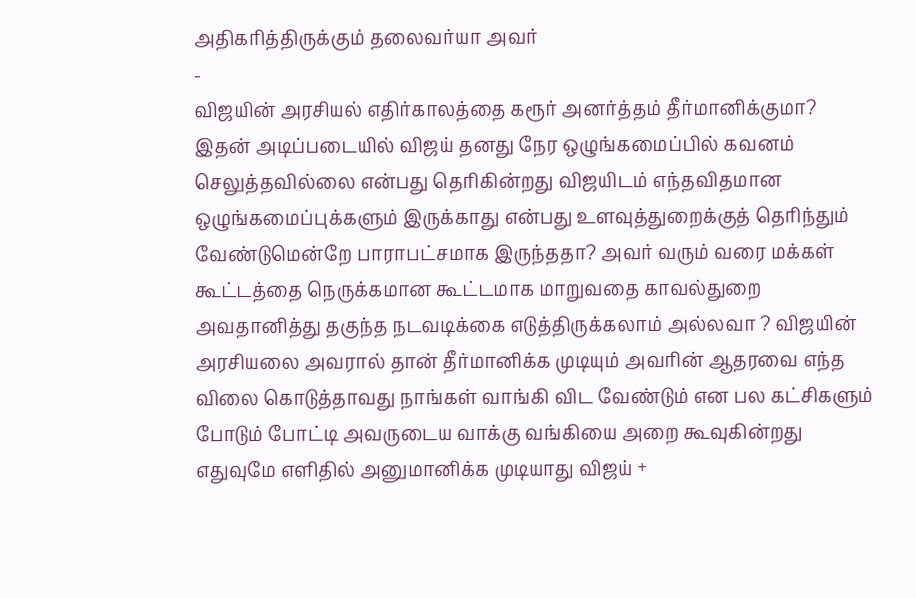அதிகரித்திருக்கும் தலைவர்யா அவர்
-
விஜயின் அரசியல் எதிர்காலத்தை கரூர் அனர்த்தம் தீர்மானிக்குமா?
இதன் அடிப்படையில் விஜய் தனது நேர ஒழுங்கமைப்பில் கவனம் செலுத்தவில்லை என்பது தெரிகின்றது விஜயிடம் எந்தவிதமான ஒழுங்கமைப்புக்களும் இருக்காது என்பது உளவுத்துறைக்குத் தெரிந்தும் வேண்டுமென்றே பாராபட்சமாக இருந்ததா? அவர் வரும் வரை மக்கள் கூட்டத்தை நெருக்கமான கூட்டமாக மாறுவதை காவல்துறை அவதானித்து தகுந்த நடவடிக்கை எடுத்திருக்கலாம் அல்லவா ? விஜயின் அரசியலை அவரால் தான் தீர்மானிக்க முடியும் அவரின் ஆதரவை எந்த விலை கொடுத்தாவது நாங்கள் வாங்கி விட வேண்டும் என பல கட்சிகளும் போடும் போட்டி அவருடைய வாக்கு வங்கியை அறை கூவுகின்றது எதுவுமே எளிதில் அனுமானிக்க முடியாது விஜய் +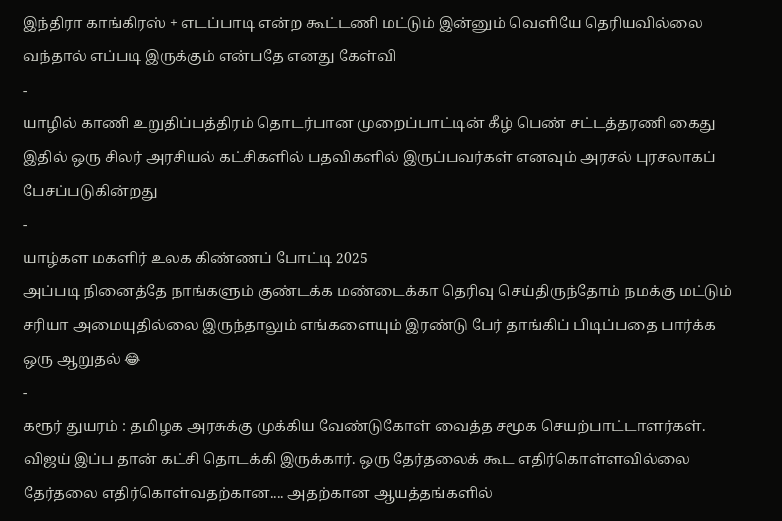இந்திரா காங்கிரஸ் + எடப்பாடி என்ற கூட்டணி மட்டும் இன்னும் வெளியே தெரியவில்லை வந்தால் எப்படி இருக்கும் என்பதே எனது கேள்வி
-
யாழில் காணி உறுதிப்பத்திரம் தொடர்பான முறைப்பாட்டின் கீழ் பெண் சட்டத்தரணி கைது
இதில் ஒரு சிலர் அரசியல் கட்சிகளில் பதவிகளில் இருப்பவர்கள் எனவும் அரசல் புரசலாகப் பேசப்படுகின்றது
-
யாழ்கள மகளிர் உலக கிண்ணப் போட்டி 2025
அப்படி நினைத்தே நாங்களும் குண்டக்க மண்டைக்கா தெரிவு செய்திருந்தோம் நமக்கு மட்டும் சரியா அமையுதில்லை இருந்தாலும் எங்களையும் இரண்டு பேர் தாங்கிப் பிடிப்பதை பார்க்க ஒரு ஆறுதல் 😂
-
கரூர் துயரம் : தமிழக அரசுக்கு முக்கிய வேண்டுகோள் வைத்த சமூக செயற்பாட்டாளர்கள்.
விஜய் இப்ப தான் கட்சி தொடக்கி இருக்கார். ஒரு தேர்தலைக் கூட எதிர்கொள்ளவில்லை தேர்தலை எதிர்கொள்வதற்கான.... அதற்கான ஆயத்தங்களில்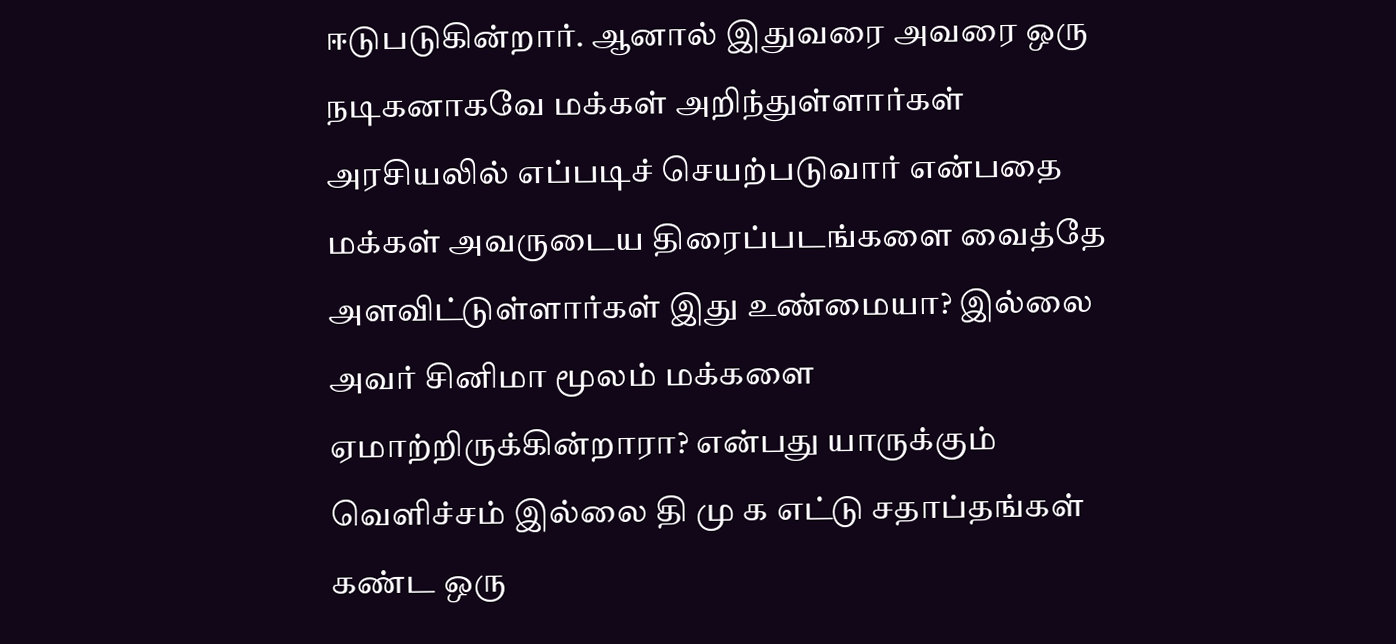ஈடுபடுகின்றார். ஆனால் இதுவரை அவரை ஒரு நடிகனாகவே மக்கள் அறிந்துள்ளார்கள் அரசியலில் எப்படிச் செயற்படுவார் என்பதை மக்கள் அவருடைய திரைப்படங்களை வைத்தே அளவிட்டுள்ளார்கள் இது உண்மையா? இல்லை அவர் சினிமா மூலம் மக்களை ஏமாற்றிருக்கின்றாரா? என்பது யாருக்கும் வெளிச்சம் இல்லை தி மு க எட்டு சதாப்தங்கள் கண்ட ஒரு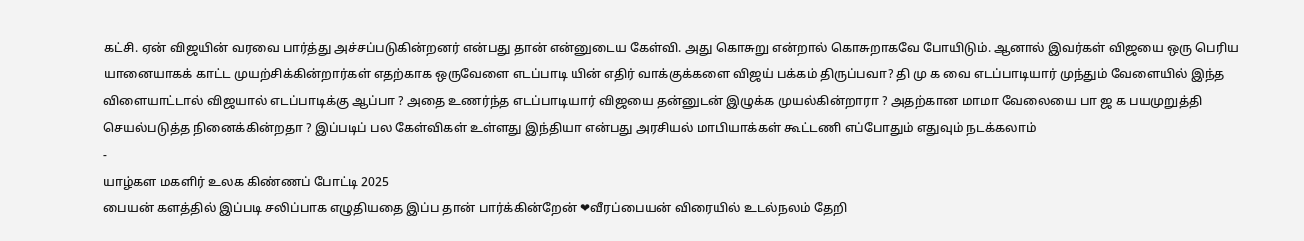கட்சி. ஏன் விஜயின் வரவை பார்த்து அச்சப்படுகின்றனர் என்பது தான் என்னுடைய கேள்வி. அது கொசுறு என்றால் கொசுறாகவே போயிடும். ஆனால் இவர்கள் விஜயை ஒரு பெரிய யானையாகக் காட்ட முயற்சிக்கின்றார்கள் எதற்காக ஒருவேளை எடப்பாடி யின் எதிர் வாக்குக்களை விஜய் பக்கம் திருப்பவா? தி மு க வை எடப்பாடியார் முந்தும் வேளையில் இந்த விளையாட்டால் விஜயால் எடப்பாடிக்கு ஆப்பா ? அதை உணர்ந்த எடப்பாடியார் விஜயை தன்னுடன் இழுக்க முயல்கின்றாரா ? அதற்கான மாமா வேலையை பா ஜ க பயமுறுத்தி செயல்படுத்த நினைக்கின்றதா ? இப்படிப் பல கேள்விகள் உள்ளது இந்தியா என்பது அரசியல் மாபியாக்கள் கூட்டணி எப்போதும் எதுவும் நடக்கலாம்
-
யாழ்கள மகளிர் உலக கிண்ணப் போட்டி 2025
பையன் களத்தில் இப்படி சலிப்பாக எழுதியதை இப்ப தான் பார்க்கின்றேன் ❤வீரப்பையன் விரையில் உடல்நலம் தேறி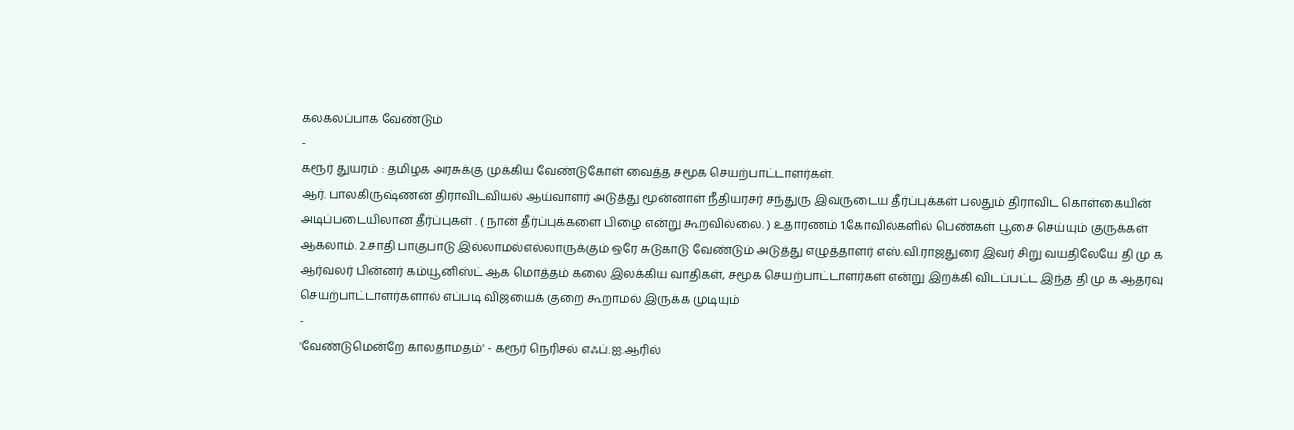கலகலப்பாக வேண்டும்
-
கரூர் துயரம் : தமிழக அரசுக்கு முக்கிய வேண்டுகோள் வைத்த சமூக செயற்பாட்டாளர்கள்.
ஆர். பாலகிருஷ்ணன் திராவிடவியல் ஆய்வாளர் அடுத்து மூன்னாள் நீதியரசர் சந்துரு இவருடைய தீர்ப்புக்கள் பலதும் திராவிட கொள்கையின் அடிப்படையிலான தீர்ப்புகள் . ( நான் தீர்ப்புக்களை பிழை என்று கூறவில்லை. ) உதாரணம் 1.கோவில்களில் பெண்கள் பூசை செய்யும் குருக்கள் ஆகலாம். 2.சாதி பாகுபாடு இல்லாமல்எல்லாருக்கும் ஒரே சுடுகாடு வேண்டும் அடுத்து எழுத்தாளர் எஸ்.வி.ராஜதுரை இவர் சிறு வயதிலேயே தி மு க ஆர்வலர் பின்னர் கம்யூனிஸ்ட் ஆக மொத்தம் கலை இலக்கிய வாதிகள், சமூக செயற்பாட்டாளர்கள் என்று இறக்கி விடப்பட்ட இந்த தி மு க ஆதரவு செயற்பாட்டாளர்களால் எப்படி விஜயைக் குறை கூறாமல் இருக்க முடியும்
-
'வேண்டுமென்றே காலதாமதம்' - கரூர் நெரிசல் எஃப்.ஐ.ஆரில்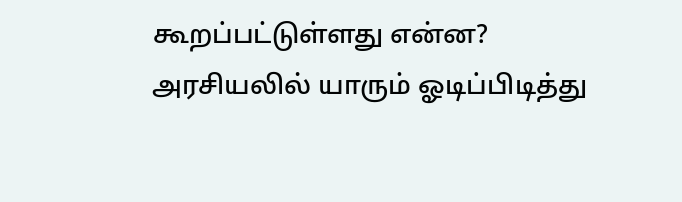கூறப்பட்டுள்ளது என்ன?
அரசியலில் யாரும் ஓடிப்பிடித்து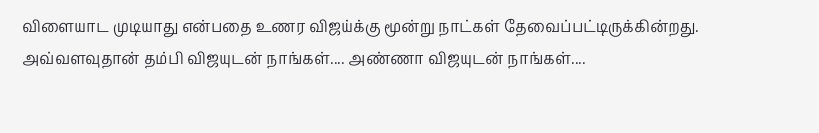விளையாட முடியாது என்பதை உணர விஜய்க்கு மூன்று நாட்கள் தேவைப்பட்டிருக்கின்றது. அவ்வளவுதான் தம்பி விஜயுடன் நாங்கள்.... அண்ணா விஜயுடன் நாங்கள்....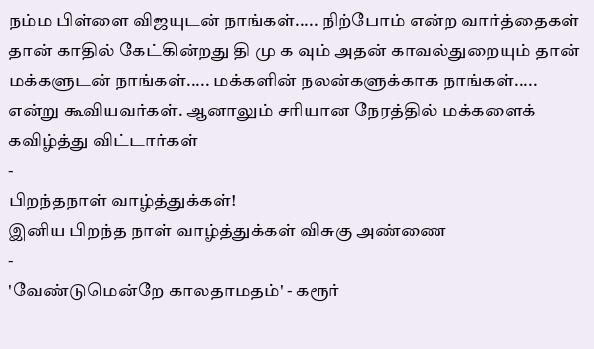நம்ம பிள்ளை விஜயுடன் நாங்கள்..... நிற்போம் என்ற வார்த்தைகள் தான் காதில் கேட்கின்றது தி மு க வும் அதன் காவல்துறையும் தான் மக்களுடன் நாங்கள்..... மக்களின் நலன்களுக்காக நாங்கள்..... என்று கூவியவர்கள். ஆனாலும் சரியான நேரத்தில் மக்களைக் கவிழ்த்து விட்டார்கள்
-
பிறந்தநாள் வாழ்த்துக்கள்!
இனிய பிறந்த நாள் வாழ்த்துக்கள் விசுகு அண்ணை
-
'வேண்டுமென்றே காலதாமதம்' - கரூர்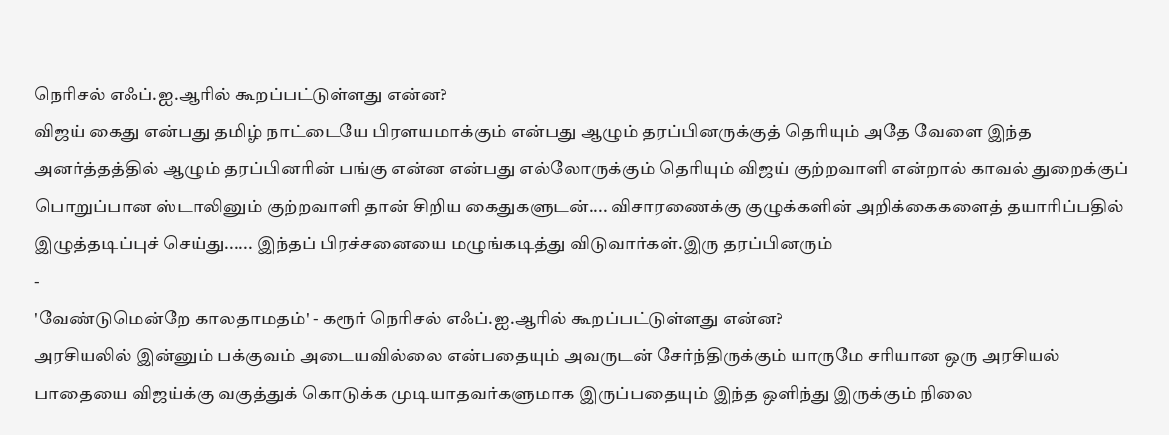நெரிசல் எஃப்.ஐ.ஆரில் கூறப்பட்டுள்ளது என்ன?
விஜய் கைது என்பது தமிழ் நாட்டையே பிரளயமாக்கும் என்பது ஆழும் தரப்பினருக்குத் தெரியும் அதே வேளை இந்த அனர்த்தத்தில் ஆழும் தரப்பினரின் பங்கு என்ன என்பது எல்லோருக்கும் தெரியும் விஜய் குற்றவாளி என்றால் காவல் துறைக்குப் பொறுப்பான ஸ்டாலினும் குற்றவாளி தான் சிறிய கைதுகளுடன்.... விசாரணைக்கு குழுக்களின் அறிக்கைகளைத் தயாரிப்பதில் இழுத்தடிப்புச் செய்து...... இந்தப் பிரச்சனையை மழுங்கடித்து விடுவார்கள்.இரு தரப்பினரும்
-
'வேண்டுமென்றே காலதாமதம்' - கரூர் நெரிசல் எஃப்.ஐ.ஆரில் கூறப்பட்டுள்ளது என்ன?
அரசியலில் இன்னும் பக்குவம் அடையவில்லை என்பதையும் அவருடன் சேர்ந்திருக்கும் யாருமே சரியான ஒரு அரசியல் பாதையை விஜய்க்கு வகுத்துக் கொடுக்க முடியாதவர்களுமாக இருப்பதையும் இந்த ஒளிந்து இருக்கும் நிலை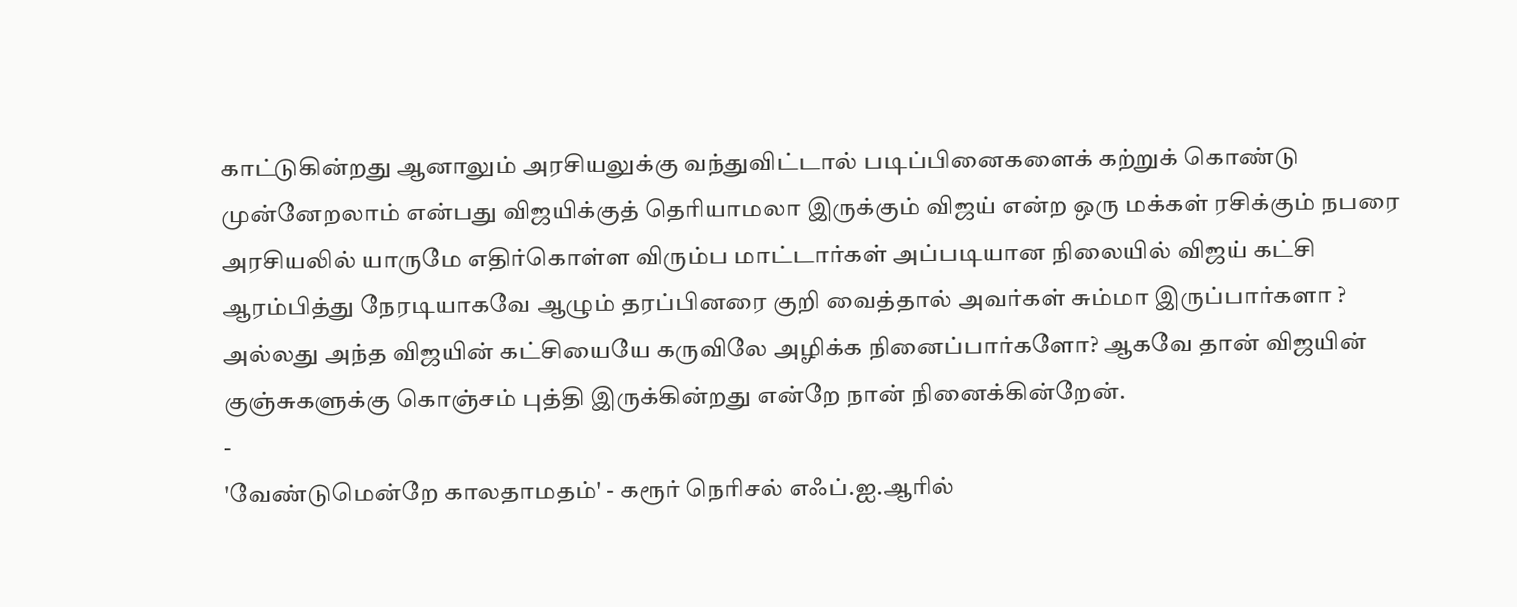காட்டுகின்றது ஆனாலும் அரசியலுக்கு வந்துவிட்டால் படிப்பினைகளைக் கற்றுக் கொண்டு முன்னேறலாம் என்பது விஜயிக்குத் தெரியாமலா இருக்கும் விஜய் என்ற ஒரு மக்கள் ரசிக்கும் நபரை அரசியலில் யாருமே எதிர்கொள்ள விரும்ப மாட்டார்கள் அப்படியான நிலையில் விஜய் கட்சி ஆரம்பித்து நேரடியாகவே ஆழும் தரப்பினரை குறி வைத்தால் அவர்கள் சும்மா இருப்பார்களா ? அல்லது அந்த விஜயின் கட்சியையே கருவிலே அழிக்க நினைப்பார்களோ? ஆகவே தான் விஜயின் குஞ்சுகளுக்கு கொஞ்சம் புத்தி இருக்கின்றது என்றே நான் நினைக்கின்றேன்.
-
'வேண்டுமென்றே காலதாமதம்' - கரூர் நெரிசல் எஃப்.ஐ.ஆரில்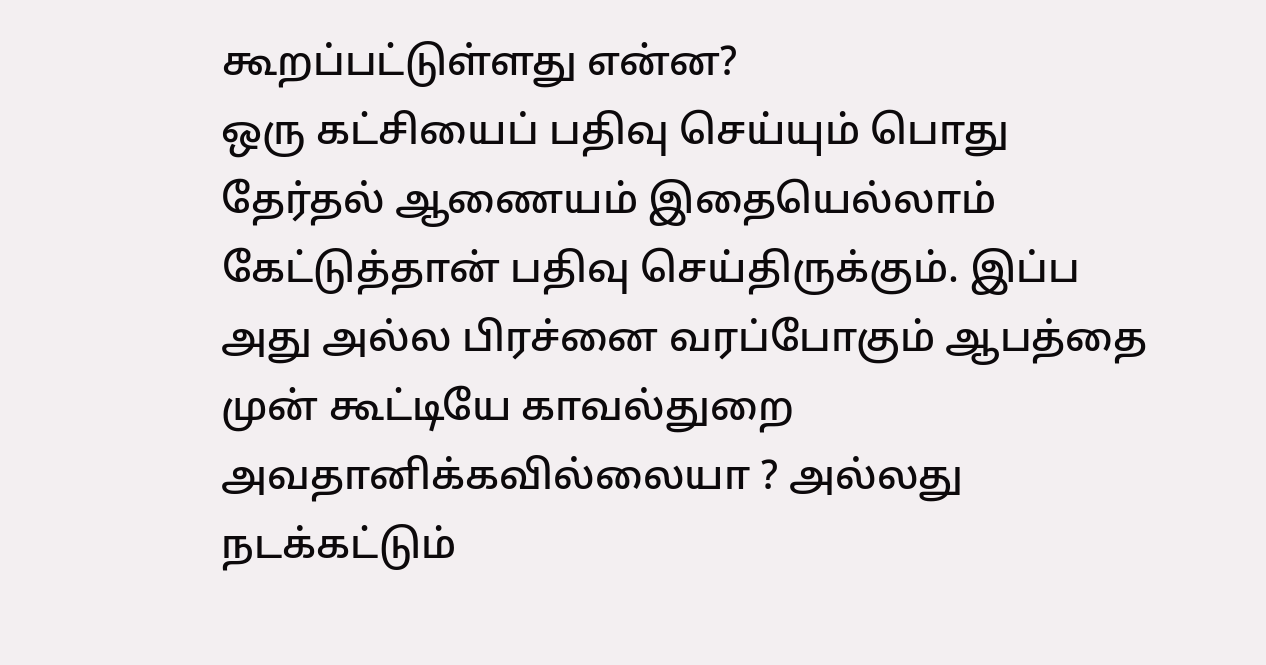கூறப்பட்டுள்ளது என்ன?
ஒரு கட்சியைப் பதிவு செய்யும் பொது தேர்தல் ஆணையம் இதையெல்லாம் கேட்டுத்தான் பதிவு செய்திருக்கும். இப்ப அது அல்ல பிரச்னை வரப்போகும் ஆபத்தை முன் கூட்டியே காவல்துறை அவதானிக்கவில்லையா ? அல்லது நடக்கட்டும்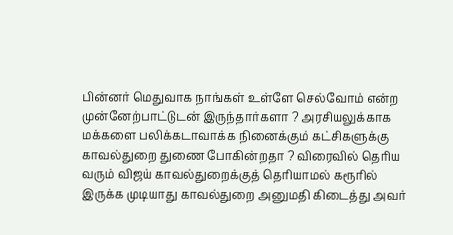பின்னர் மெதுவாக நாங்கள் உள்ளே செல்வோம் என்ற முன்னேற்பாட்டுடன் இருந்தார்களா ? அரசியலுக்காக மக்களை பலிக்கடாவாக்க நினைக்கும் கட்சிகளுக்கு காவல்துறை துணை போகின்றதா ? விரைவில் தெரிய வரும் விஜய் காவல்துறைக்குத் தெரியாமல் கரூரில் இருக்க முடியாது காவல்துறை அனுமதி கிடைத்து அவர்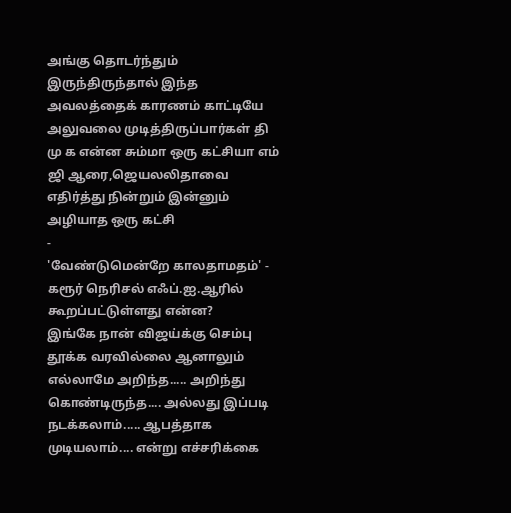அங்கு தொடர்ந்தும் இருந்திருந்தால் இந்த அவலத்தைக் காரணம் காட்டியே அலுவலை முடித்திருப்பார்கள் தி மு க என்ன சும்மா ஒரு கட்சியா எம் ஜி ஆரை,ஜெயலலிதாவை எதிர்த்து நின்றும் இன்னும் அழியாத ஒரு கட்சி
-
'வேண்டுமென்றே காலதாமதம்' - கரூர் நெரிசல் எஃப்.ஐ.ஆரில் கூறப்பட்டுள்ளது என்ன?
இங்கே நான் விஜய்க்கு செம்பு தூக்க வரவில்லை ஆனாலும் எல்லாமே அறிந்த..... அறிந்து கொண்டிருந்த.... அல்லது இப்படி நடக்கலாம்..... ஆபத்தாக முடியலாம்.... என்று எச்சரிக்கை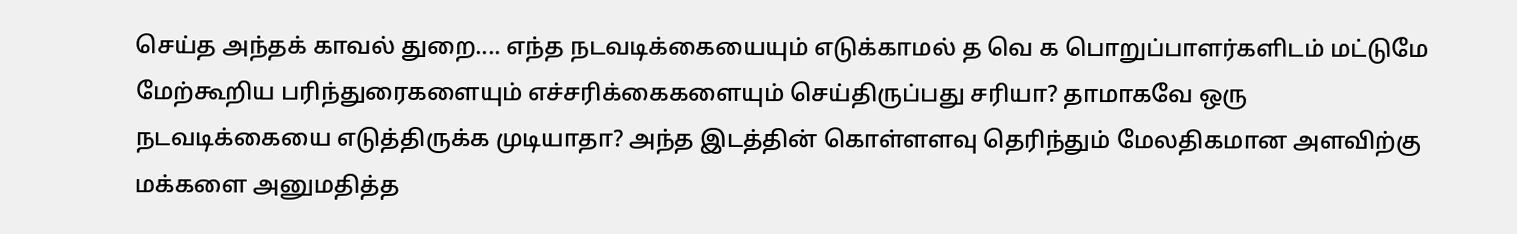செய்த அந்தக் காவல் துறை.... எந்த நடவடிக்கையையும் எடுக்காமல் த வெ க பொறுப்பாளர்களிடம் மட்டுமே மேற்கூறிய பரிந்துரைகளையும் எச்சரிக்கைகளையும் செய்திருப்பது சரியா? தாமாகவே ஒரு நடவடிக்கையை எடுத்திருக்க முடியாதா? அந்த இடத்தின் கொள்ளளவு தெரிந்தும் மேலதிகமான அளவிற்கு மக்களை அனுமதித்த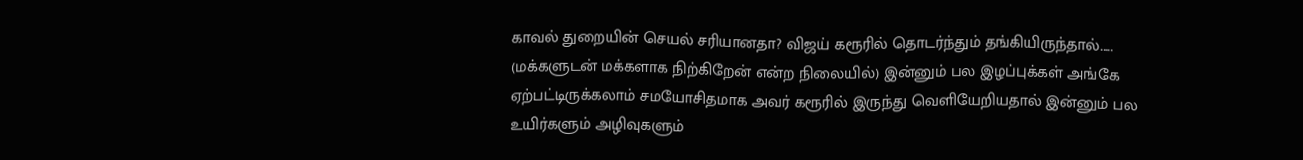காவல் துறையின் செயல் சரியானதா? விஜய் கரூரில் தொடர்ந்தும் தங்கியிருந்தால்..... (மக்களுடன் மக்களாக நிற்கிறேன் என்ற நிலையில்) இன்னும் பல இழப்புக்கள் அங்கே ஏற்பட்டிருக்கலாம் சமயோசிதமாக அவர் கரூரில் இருந்து வெளியேறியதால் இன்னும் பல உயிர்களும் அழிவுகளும்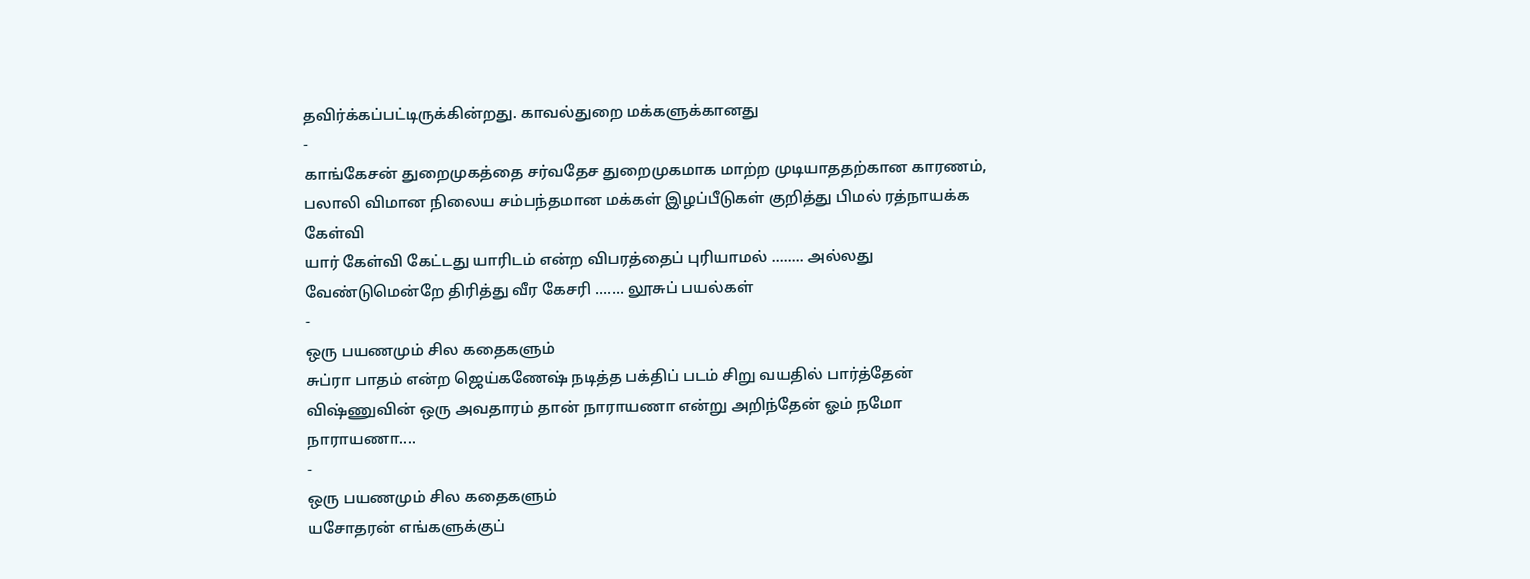தவிர்க்கப்பட்டிருக்கின்றது. காவல்துறை மக்களுக்கானது
-
காங்கேசன் துறைமுகத்தை சர்வதேச துறைமுகமாக மாற்ற முடியாததற்கான காரணம், பலாலி விமான நிலைய சம்பந்தமான மக்கள் இழப்பீடுகள் குறித்து பிமல் ரத்நாயக்க கேள்வி
யார் கேள்வி கேட்டது யாரிடம் என்ற விபரத்தைப் புரியாமல் ........ அல்லது வேண்டுமென்றே திரித்து வீர கேசரி ....... லூசுப் பயல்கள்
-
ஒரு பயணமும் சில கதைகளும்
சுப்ரா பாதம் என்ற ஜெய்கணேஷ் நடித்த பக்திப் படம் சிறு வயதில் பார்த்தேன் விஷ்ணுவின் ஒரு அவதாரம் தான் நாராயணா என்று அறிந்தேன் ஓம் நமோ நாராயணா....
-
ஒரு பயணமும் சில கதைகளும்
யசோதரன் எங்களுக்குப்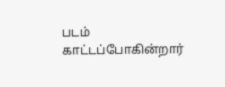படம் காட்டப்போகின்றார்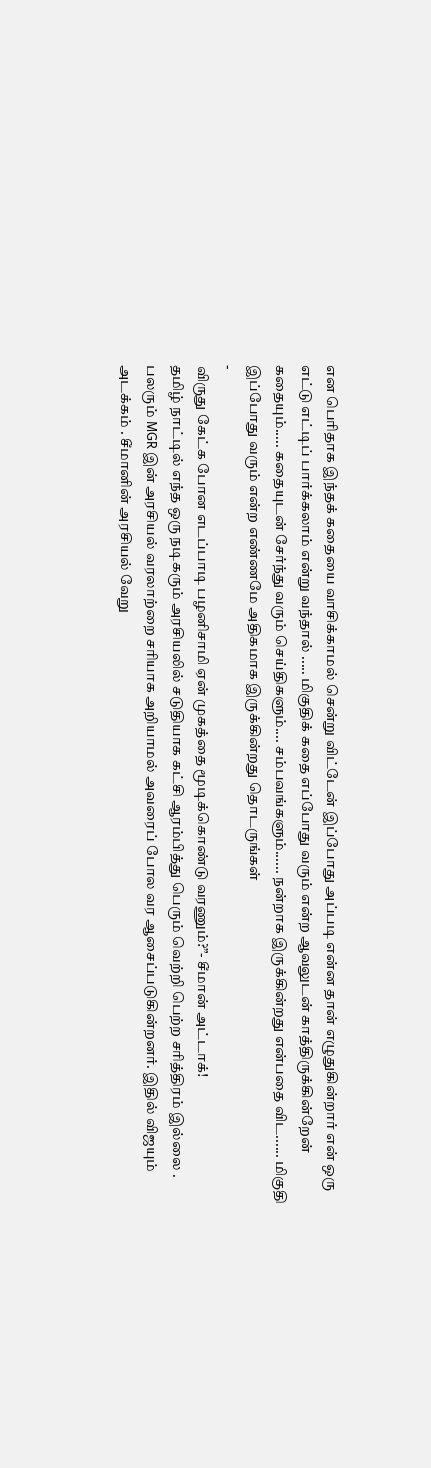என பெரிதாக இந்தக் கதையை வாசிக்காமல் சென்று விட்டேன் இப்போது அப்படி என்ன தான் எழுதுகின்றார் என் ஒரு எட்டு எட்டிப் பார்க்கலாம் என்று வந்தால் ..... மிகுதிக் கதை எப்போது வரும் என்ற ஆவலுடன் காத்திருக்கின்றேன் கதையும்..... கதையுடன் சேர்ந்து வரும் செய்திகளும்.... சம்பவங்களும்...... நன்றாக இருக்கின்றது என்பதை விட...... மிகுதி இப்போது வரும் என்ற எண்ணமே அதிகமாக இருக்கின்றது தொடருங்கள்
-
விருது கேட்க போன எடப்பாடி பழனிசாமி ஏன் முகத்தை மூடிக்கொண்டு வரணும்?”- சீமான் அட்டாக்!
தமிழ் நாட்டில் எந்த ஒரு நடிகரும் அரசியலில் சடுதியாக கட்சி ஆரம்பித்து பெரும் வெற்றி பெற்ற சரித்திரம் இல்லை . பலரும் MGR இன் அரசியல் வரலாற்றை சரியாக அறியாமல் அவரைப் போல வர ஆசைப்படுகின்றனர். இதில் விஜயும் அடக்கம் . சீமானின் அரசியல் வேறு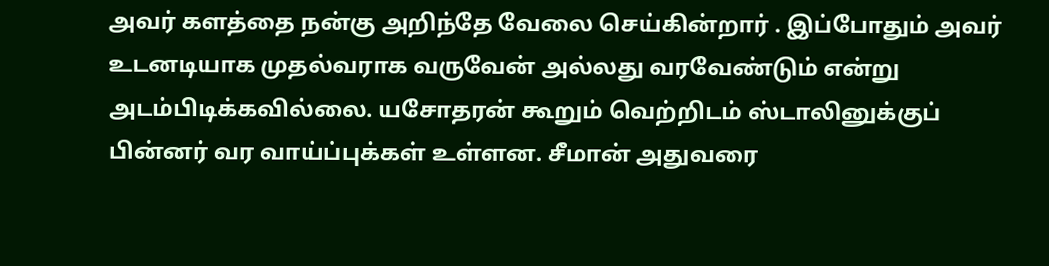அவர் களத்தை நன்கு அறிந்தே வேலை செய்கின்றார் . இப்போதும் அவர் உடனடியாக முதல்வராக வருவேன் அல்லது வரவேண்டும் என்று அடம்பிடிக்கவில்லை. யசோதரன் கூறும் வெற்றிடம் ஸ்டாலினுக்குப் பின்னர் வர வாய்ப்புக்கள் உள்ளன. சீமான் அதுவரை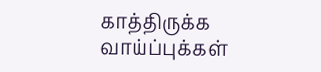காத்திருக்க வாய்ப்புக்கள்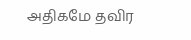அதிகமே தவிர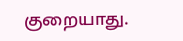குறையாது.